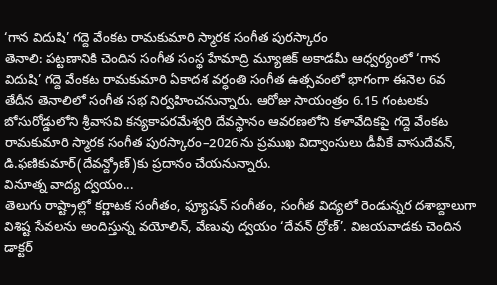‘గాన విదుషి’ గద్దె వేంకట రామకుమారి స్మారక సంగీత పురస్కారం
తెనాలి: పట్టణానికి చెందిన సంగీత సంస్థ హేమాద్రి మ్యూజిక్ అకాడమీ ఆధ్వర్యంలో ‘గాన విదుషి’ గద్దె వేంకట రామకుమారి ఏకాదశ వర్ధంతి సంగీత ఉత్సవంలో భాగంగా ఈనెల 6వ తేదీన తెనాలిలో సంగీత సభ నిర్వహించనున్నారు. ఆరోజు సాయంత్రం 6.15 గంటలకు బోసురోడ్డులోని శ్రీవాసవి కన్యకాపరమేశ్వరి దేవస్థానం ఆవరణలోని కళావేదికపై గద్దె వేంకట రామకుమారి స్మారక సంగీత పురస్కారం–2026ను ప్రముఖ విద్వాంసులు డీవీకే వాసుదేవన్, డి.ఫణికుమార్(దేవన్ద్రోణ్)కు ప్రదానం చేయనున్నారు.
వినూత్న వాద్య ద్వయం...
తెలుగు రాష్ట్రాల్లో కర్ణాటక సంగీతం, ఫ్యూషన్ సంగీతం, సంగీత విద్యలో రెండున్నర దశాబ్దాలుగా విశిష్ట సేవలను అందిస్తున్న వయోలిన్, వేణువు ద్వయం ‘దేవన్ ద్రోణ్’. విజయవాడకు చెందిన డాక్టర్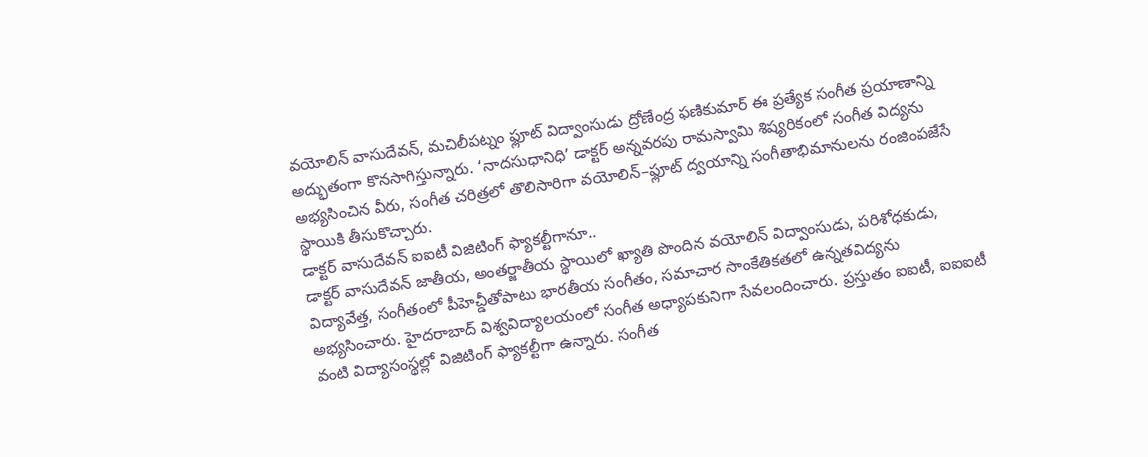వయోలిన్ వాసుదేవన్, మచిలీపట్నం ఫ్లూట్ విద్వాంసుడు ద్రోణేంద్ర ఫణికుమార్ ఈ ప్రత్యేక సంగీత ప్రయాణాన్ని అద్భుతంగా కొనసాగిస్తున్నారు. ‘నాదసుధానిధి’ డాక్టర్ అన్నవరపు రామస్వామి శిష్యరికంలో సంగీత విద్యను అభ్యసించిన వీరు, సంగీత చరిత్రలో తొలిసారిగా వయోలిన్–ఫ్లూట్ ద్వయాన్ని సంగీతాభిమానులను రంజింపజేసే స్థాయికి తీసుకొచ్చారు.
డాక్టర్ వాసుదేవన్ ఐఐటీ విజిటింగ్ ఫ్యాకల్టీగానూ..
డాక్టర్ వాసుదేవన్ జాతీయ, అంతర్జాతీయ స్థాయిలో ఖ్యాతి పొందిన వయోలిన్ విద్వాంసుడు, పరిశోధకుడు, విద్యావేత్త, సంగీతంలో పీహెచ్డీతోపాటు భారతీయ సంగీతం, సమాచార సాంకేతికతలో ఉన్నతవిద్యను అభ్యసించారు. హైదరాబాద్ విశ్వవిద్యాలయంలో సంగీత అధ్యాపకునిగా సేవలందించారు. ప్రస్తుతం ఐఐటీ, ఐఐఐటీ వంటి విద్యాసంస్థల్లో విజిటింగ్ ఫ్యాకల్టీగా ఉన్నారు. సంగీత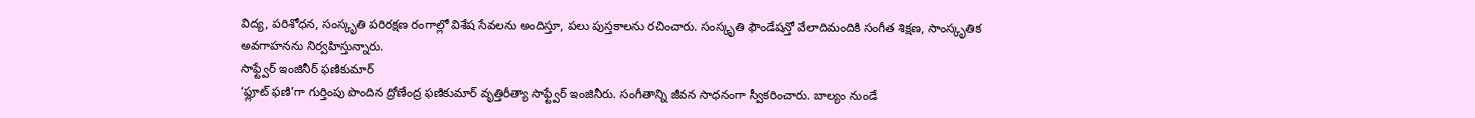విద్య, పరిశోధన, సంస్కృతి పరిరక్షణ రంగాల్లో విశేష సేవలను అందిస్తూ, పలు పుస్తకాలను రచించారు. సంస్కృతి ఫౌండేషన్తో వేలాదిమందికి సంగీత శిక్షణ, సాంస్కృతిక అవగాహనను నిర్వహిస్తున్నారు.
సాఫ్ట్వేర్ ఇంజినీర్ ఫణికుమార్
‘ఫ్లూట్ ఫణి’గా గుర్తింపు పొందిన ద్రోణేంద్ర ఫణికుమార్ వృత్తిరీత్యా సాఫ్ట్వేర్ ఇంజినీరు. సంగీతాన్ని జీవన సాధనంగా స్వీకరించారు. బాల్యం నుండే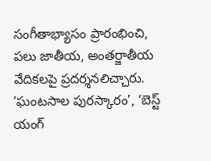సంగీతాభ్యాసం ప్రారంభించి, పలు జాతీయ, అంతర్జాతీయ వేదికలపై ప్రదర్శనలిచ్చారు. ‘ఘంటసాల పురస్కారం’, ‘బెస్ట్ యంగ్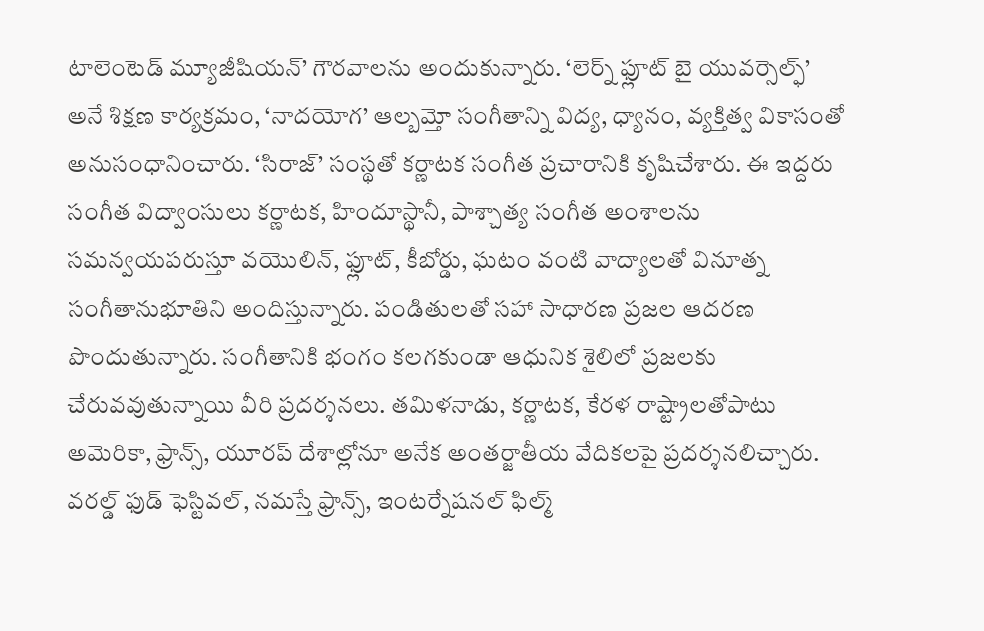టాలెంటెడ్ మ్యూజీషియన్’ గౌరవాలను అందుకున్నారు. ‘లెర్న్ ఫ్లూట్ బై యువర్సెల్ఫ్’ అనే శిక్షణ కార్యక్రమం, ‘నాదయోగ’ ఆల్బమ్తో సంగీతాన్ని విద్య, ధ్యానం, వ్యక్తిత్వ వికాసంతో అనుసంధానించారు. ‘సిరాజ్’ సంస్థతో కర్ణాటక సంగీత ప్రచారానికి కృషిచేశారు. ఈ ఇద్దరు సంగీత విద్వాంసులు కర్ణాటక, హిందూస్థానీ, పాశ్చాత్య సంగీత అంశాలను సమన్వయపరుస్తూ వయొలిన్, ఫ్లూట్, కీబోర్డు, ఘటం వంటి వాద్యాలతో వినూత్న సంగీతానుభూతిని అందిస్తున్నారు. పండితులతో సహా సాధారణ ప్రజల ఆదరణ పొందుతున్నారు. సంగీతానికి భంగం కలగకుండా ఆధునిక శైలిలో ప్రజలకు చేరువవుతున్నాయి వీరి ప్రదర్శనలు. తమిళనాడు, కర్ణాటక, కేరళ రాష్ట్రాలతోపాటు అమెరికా, ఫ్రాన్స్, యూరప్ దేశాల్లోనూ అనేక అంతర్జాతీయ వేదికలపై ప్రదర్శనలిచ్చారు. వరల్డ్ ఫుడ్ ఫెస్టివల్, నమస్తే ఫ్రాన్స్, ఇంటర్నేషనల్ ఫిల్మ్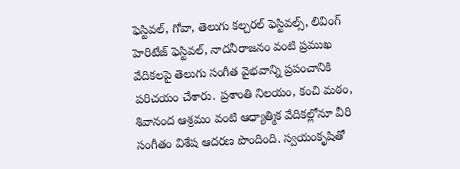ఫెస్టివల్, గోవా, తెలుగు కల్చరల్ ఫెస్టివల్స్, లివింగ్ హెరిటేజ్ ఫెస్టివల్, నాదనీరాజనం వంటి ప్రముఖ వేదికలపై తెలుగు సంగీత వైభవాన్ని ప్రపంచానికి పరిచయం చేశారు. ప్రశాంతి నిలయం, కంచి మఠం, శివానంద ఆశ్రమం వంటి ఆధ్యాత్మిక వేదికల్లోనూ వీరి సంగీతం విశేష ఆదరణ పొందింది. స్వయంకృషితో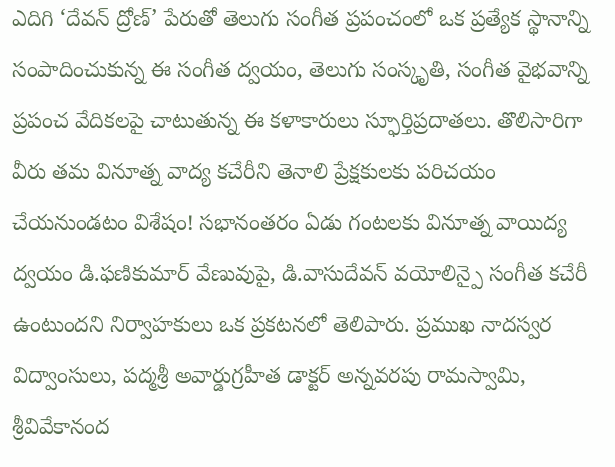ఎదిగి ‘దేవన్ ద్రోణ్’ పేరుతో తెలుగు సంగీత ప్రపంచంలో ఒక ప్రత్యేక స్థానాన్ని సంపాదించుకున్న ఈ సంగీత ద్వయం, తెలుగు సంస్కృతి, సంగీత వైభవాన్ని ప్రపంచ వేదికలపై చాటుతున్న ఈ కళాకారులు స్ఫూర్తిప్రదాతలు. తొలిసారిగా వీరు తమ వినూత్న వాద్య కచేరీని తెనాలి ప్రేక్షకులకు పరిచయం చేయనుండటం విశేషం! సభానంతరం ఏడు గంటలకు వినూత్న వాయిద్య ద్వయం డి.ఫణికుమార్ వేణువుపై, డి.వాసుదేవన్ వయోలిన్పై సంగీత కచేరీ ఉంటుందని నిర్వాహకులు ఒక ప్రకటనలో తెలిపారు. ప్రముఖ నాదస్వర విద్వాంసులు, పద్మశ్రీ అవార్డుగ్రహీత డాక్టర్ అన్నవరపు రామస్వామి, శ్రీవివేకానంద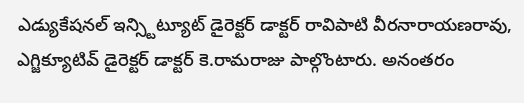ఎడ్యుకేషనల్ ఇన్స్టిట్యూట్ డైరెక్టర్ డాక్టర్ రావిపాటి వీరనారాయణరావు, ఎగ్జిక్యూటివ్ డైరెక్టర్ డాక్టర్ కె.రామరాజు పాల్గొంటారు. అనంతరం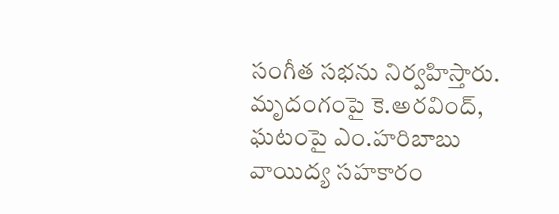సంగీత సభను నిర్వహిస్తారు. మృదంగంపై కె.అరవింద్, ఘటంపై ఎం.హరిబాబు వాయిద్య సహకారం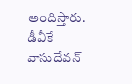అందిస్తారు.
డీవీకే వాసుదేవన్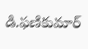డి.ఫణికుమార్